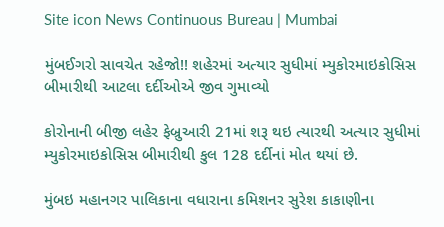Site icon News Continuous Bureau | Mumbai

મુંબઈગરો સાવચેત રહેજો!! શહેરમાં અત્યાર સુધીમાં મ્યુકોરમાઇકોસિસ બીમારીથી આટલા દર્દીઓએ જીવ ગુમાવ્યો

કોરોનાની બીજી લહેર ફેબ્રુઆરી 21માં શરૂ થઇ ત્યારથી અત્યાર સુધીમાં મ્યુકોરમાઇકોસિસ બીમારીથી કુલ 128 દર્દીનાં મોત થયાં છે.

મુંબઇ મહાનગર પાલિકાના વધારાના કમિશનર સુરેશ કાકાણીના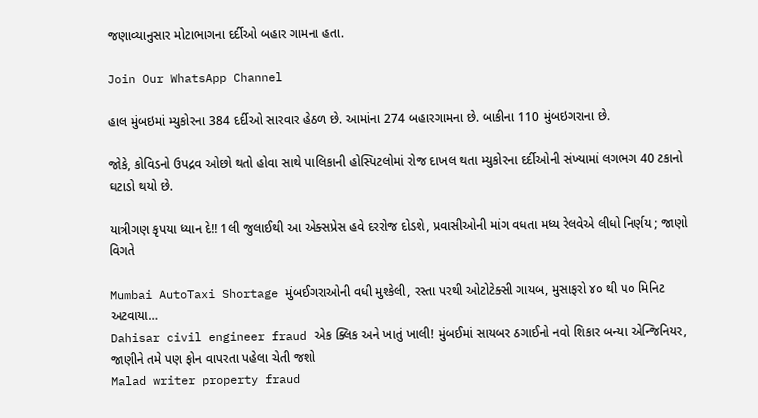જણાવ્યાનુસાર મોટાભાગના દર્દીઓ બહાર ગામના હતા.

Join Our WhatsApp Channel

હાલ મુંબઇમાં મ્યુકોરના 384 દર્દીઓ સારવાર હેઠળ છે. આમાંના 274 બહારગામના છે. બાકીના 110 મુંબઇગરાના છે.

જોકે, કોવિડનો ઉપદ્રવ ઓછો થતો હોવા સાથે પાલિકાની હોસ્પિટલોમાં રોજ દાખલ થતા મ્યુકોરના દર્દીઓની સંખ્યામાં લગભગ 40 ટકાનો ઘટાડો થયો છે.

યાત્રીગણ કૃપયા ધ્યાન દે!! 1લી જુલાઈથી આ એક્સપ્રેસ હવે દરરોજ દોડશે, પ્રવાસીઓની માંગ વધતા મધ્ય રેલવેએ લીધો નિર્ણય ; જાણો વિગતે

Mumbai AutoTaxi Shortage મુંબઈગરાઓની વધી મુશ્કેલી, રસ્તા પરથી ઓટોટેક્સી ગાયબ, મુસાફરો ૪૦ થી ૫૦ મિનિટ અટવાયા…
Dahisar civil engineer fraud એક ક્લિક અને ખાતું ખાલી! મુંબઈમાં સાયબર ઠગાઈનો નવો શિકાર બન્યા એન્જિનિયર, જાણીને તમે પણ ફોન વાપરતા પહેલા ચેતી જશો
Malad writer property fraud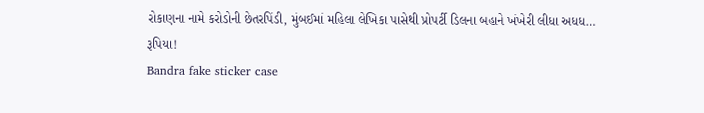રોકાણના નામે કરોડોની છેતરપિંડી, મુંબઈમાં મહિલા લેખિકા પાસેથી પ્રોપર્ટી ડિલના બહાને ખંખેરી લીધા અધધ… રૂપિયા!
Bandra fake sticker case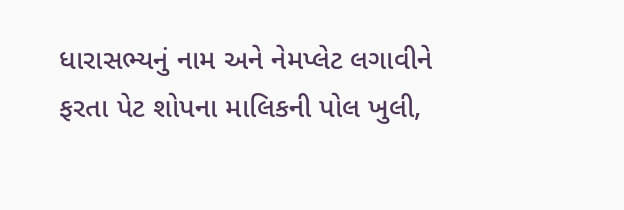ધારાસભ્યનું નામ અને નેમપ્લેટ લગાવીને ફરતા પેટ શોપના માલિકની પોલ ખુલી,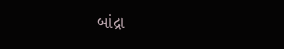બાંદ્રા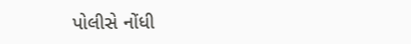પોલીસે નોંધી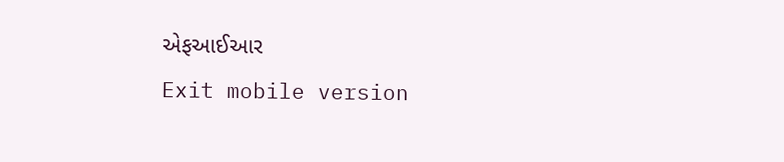એફઆઈઆર
Exit mobile version